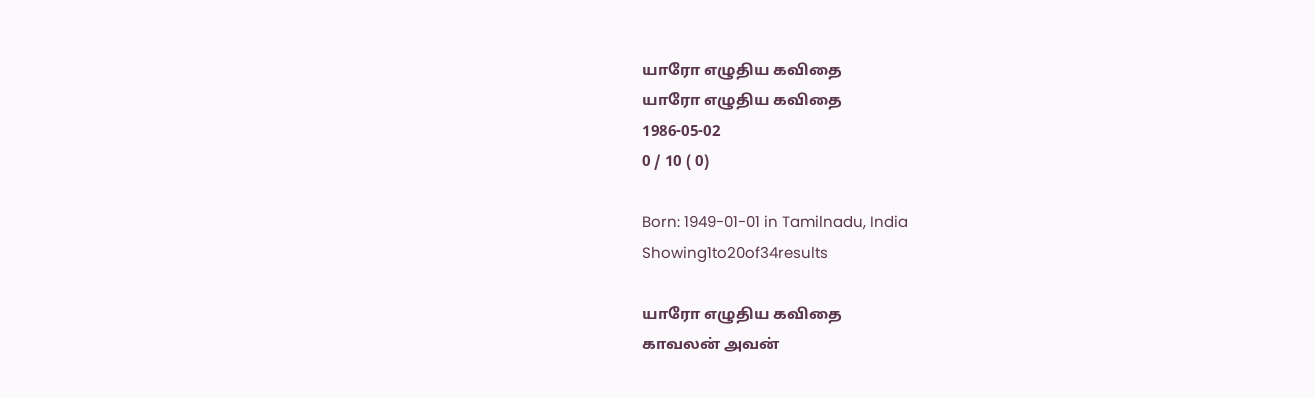யாரோ எழுதிய கவிதை
யாரோ எழுதிய கவிதை
1986-05-02
0 / 10 ( 0)

Born: 1949-01-01 in Tamilnadu, India
Showing1to20of34results

யாரோ எழுதிய கவிதை
காவலன் அவன்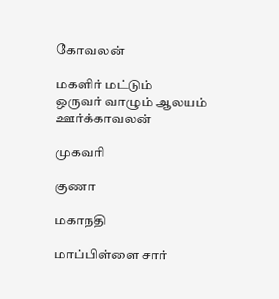கோவலன்

மகளிர் மட்டும்
ஒருவர் வாழும் ஆலயம்
ஊர்க்காவலன்

முகவரி

குணா

மகாநதி

மாப்பிள்ளை சார்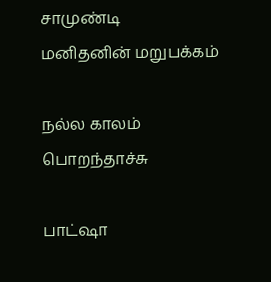சாமுண்டி
மனிதனின் மறுபக்கம்

நல்ல காலம் பொறந்தாச்சு

பாட்ஷா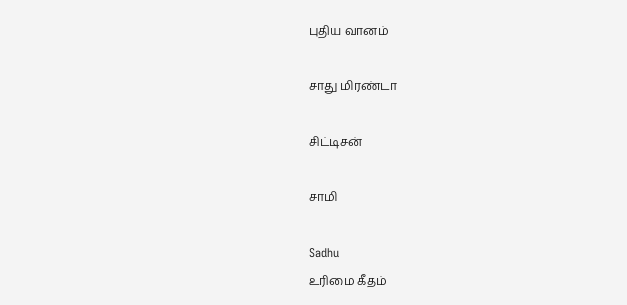புதிய வானம்

சாது மிரண்டா

சிட்டிசன்

சாமி

Sadhu
உரிமை கீதம்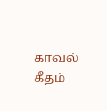காவல் கீதம்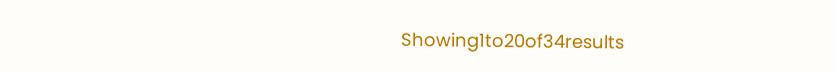Showing1to20of34results